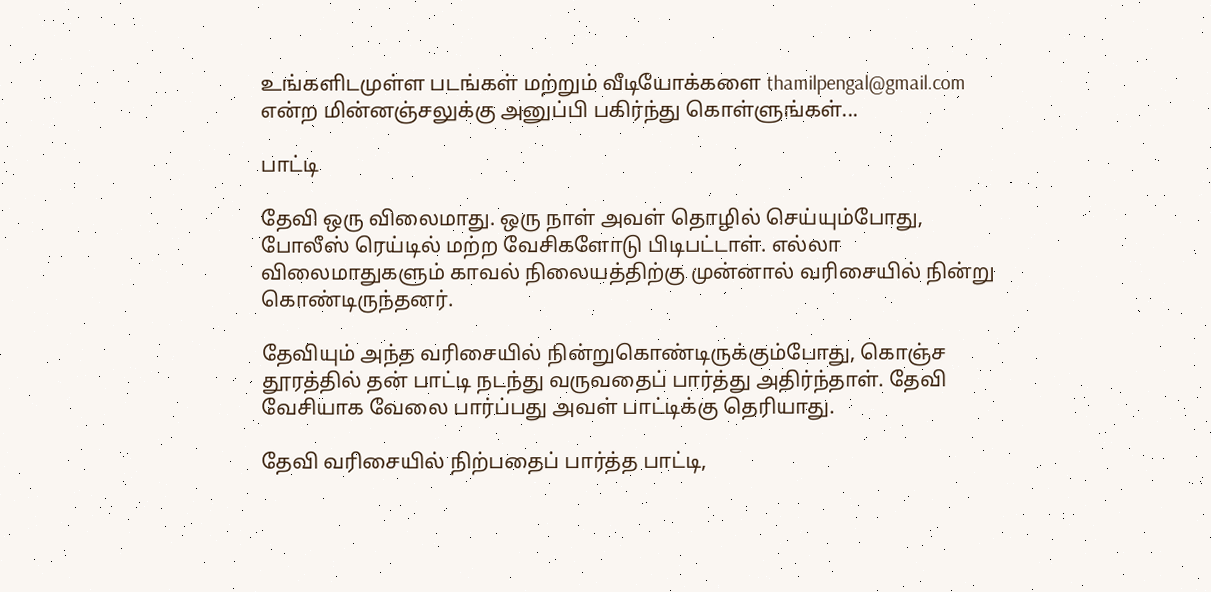உங்களிடமுள்ள படங்கள் மற்றும் வீடியோக்களை thamilpengal@gmail.com என்ற மின்னஞ்சலுக்கு அனுப்பி பகிர்ந்து கொள்ளுங்கள்...

பாட்டி

தேவி ஒரு விலைமாது. ஒரு நாள் அவள் தொழில் செய்யும்போது, போலீஸ் ரெய்டில் மற்ற வேசிகளோடு பிடிபட்டாள். எல்லா விலைமாதுகளும் காவல் நிலையத்திற்கு முன்னால் வரிசையில் நின்று கொண்டிருந்தனர்.

தேவியும் அந்த வரிசையில் நின்றுகொண்டிருக்கும்போது, கொஞ்ச தூரத்தில் தன் பாட்டி நடந்து வருவதைப் பார்த்து அதிர்ந்தாள். தேவி வேசியாக வேலை பார்ப்பது அவள் பாட்டிக்கு தெரியாது.

தேவி வரிசையில் நிற்பதைப் பார்த்த பாட்டி,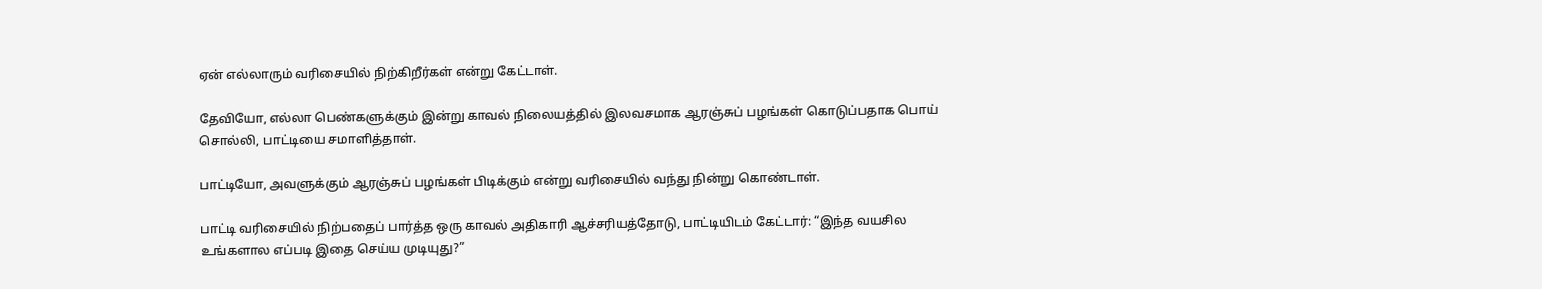ஏன் எல்லாரும் வரிசையில் நிற்கிறீர்கள் என்று கேட்டாள்.

தேவியோ, எல்லா பெண்களுக்கும் இன்று காவல் நிலையத்தில் இலவசமாக ஆரஞ்சுப் பழங்கள் கொடுப்பதாக பொய் சொல்லி, பாட்டியை சமாளித்தாள்.

பாட்டியோ, அவளுக்கும் ஆரஞ்சுப் பழங்கள் பிடிக்கும் என்று வரிசையில் வந்து நின்று கொண்டாள்.

பாட்டி வரிசையில் நிற்பதைப் பார்த்த ஒரு காவல் அதிகாரி ஆச்சரியத்தோடு, பாட்டியிடம் கேட்டார்: “இந்த வயசில உங்களால எப்படி இதை செய்ய முடியுது?”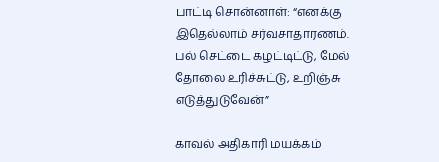பாட்டி சொன்னாள்: “எனக்கு இதெல்லாம் சர்வசாதாரணம். பல் செட்டை கழட்டிட்டு, மேல் தோலை உரிச்சுட்டு, உறிஞ்சு எடுத்துடுவேன்”

காவல் அதிகாரி மயக்கம்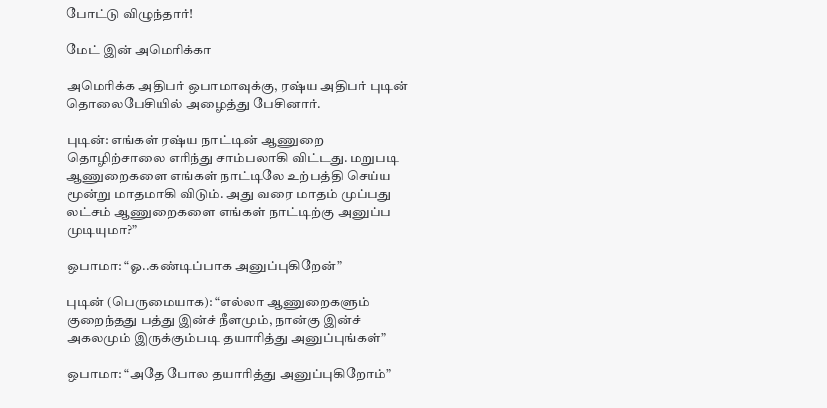போட்டு விழுந்தார்!

மேட் இன் அமெரிக்கா

அமெரிக்க அதிபர் ஒபாமாவுக்கு, ரஷ்ய அதிபர் புடின் தொலைபேசியில் அழைத்து பேசினார்.

புடின்: எங்கள் ரஷ்ய நாட்டின் ஆணுறை தொழிற்சாலை எரிந்து சாம்பலாகி விட்டது. மறுபடி ஆணுறைகளை எங்கள் நாட்டிலே உற்பத்தி செய்ய மூன்று மாதமாகி விடும். அது வரை மாதம் முப்பது லட்சம் ஆணுறைகளை எங்கள் நாட்டிற்கு அனுப்ப முடியுமா?”

ஒபாமா: “ஓ..கண்டிப்பாக அனுப்புகிறேன்”

புடின் (பெருமையாக): “எல்லா ஆணுறைகளும் குறைந்தது பத்து இன்ச் நீளமும், நான்கு இன்ச் அகலமும் இருக்கும்படி தயாரித்து அனுப்புங்கள்”

ஒபாமா: “அதே போல தயாரித்து அனுப்புகிறோம்”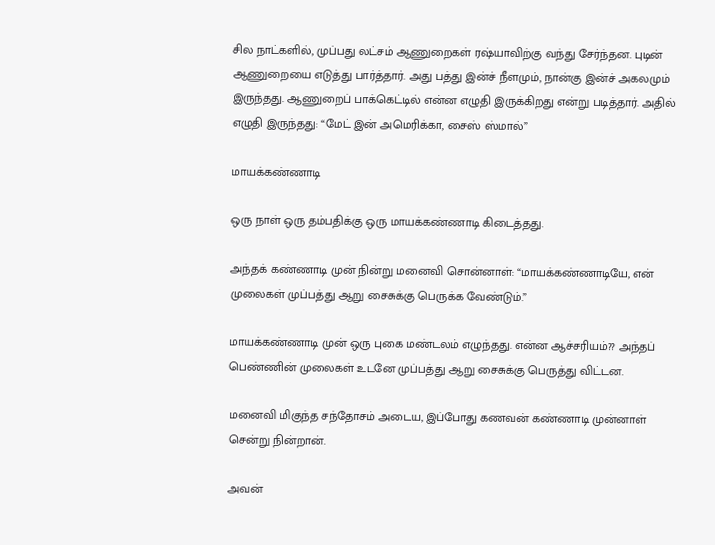சில நாட்களில், முப்பது லட்சம் ஆணுறைகள் ரஷ்யாவிற்கு வந்து சேர்ந்தன. புடின் ஆணுறையை எடுத்து பார்த்தார். அது பத்து இன்ச் நீளமும், நான்கு இன்ச் அகலமும் இருந்தது. ஆணுறைப் பாக்கெட்டில் என்ன எழுதி இருக்கிறது என்று படித்தார். அதில் எழுதி இருந்தது: “மேட் இன் அமெரிக்கா, சைஸ் ஸ்மால்”

மாயக்கண்ணாடி

ஒரு நாள் ஒரு தம்பதிக்கு ஒரு மாயக்கண்ணாடி கிடைத்தது.

அந்தக் கண்ணாடி முன் நின்று மனைவி சொன்னாள்: “மாயக்கண்ணாடியே, என் முலைகள் முப்பத்து ஆறு சைசுக்கு பெருக்க வேண்டும்.”

மாயக்கண்ணாடி முன் ஒரு புகை மண்டலம் எழுந்தது. என்ன ஆச்சரியம்?? அந்தப் பெண்ணின் முலைகள் உடனே முப்பத்து ஆறு சைசுக்கு பெருத்து விட்டன.

மனைவி மிகுந்த சந்தோசம் அடைய, இப்போது கணவன் கண்ணாடி முன்னாள் சென்று நின்றான்.

அவன்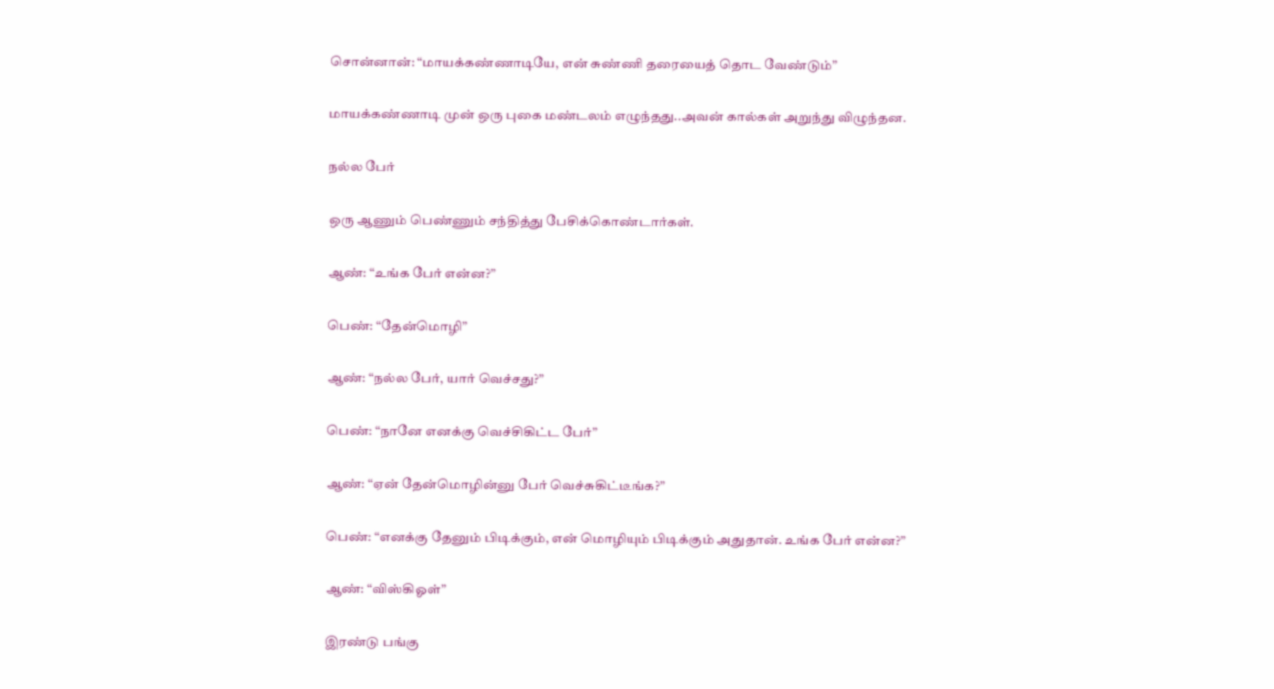சொன்னான்: “மாயக்கண்ணாடியே, என் சுண்ணி தரையைத் தொட வேண்டும்”

மாயக்கண்ணாடி முன் ஒரு புகை மண்டலம் எழுந்தது..அவன் கால்கள் அறுந்து விழுந்தன.

நல்ல பேர்

ஒரு ஆணும் பெண்ணும் சந்தித்து பேசிக்கொண்டார்கள்.

ஆண்: “உங்க பேர் என்ன?”

பெண்: “தேன்மொழி”

ஆண்: “நல்ல பேர், யார் வெச்சது?”

பெண்: “நானே எனக்கு வெச்சிகிட்ட பேர்”

ஆண்: “ஏன் தேன்மொழின்னு பேர் வெச்சுகிட்டீங்க?”

பெண்: “எனக்கு தேனும் பிடிக்கும், என் மொழியும் பிடிக்கும் அதுதான். உங்க பேர் என்ன?”

ஆண்: “விஸ்கிஓள்”

இரண்டு பங்கு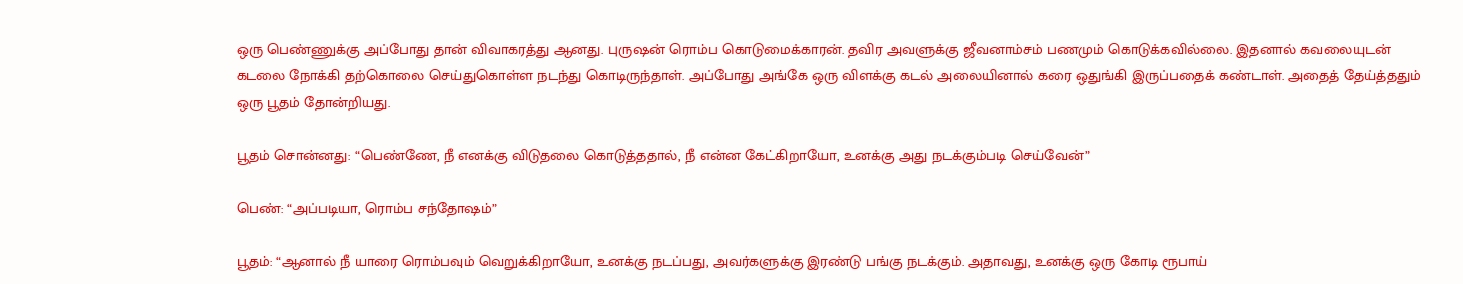ஒரு பெண்ணுக்கு அப்போது தான் விவாகரத்து ஆனது. புருஷன் ரொம்ப கொடுமைக்காரன். தவிர அவளுக்கு ஜீவனாம்சம் பணமும் கொடுக்கவில்லை. இதனால் கவலையுடன் கடலை நோக்கி தற்கொலை செய்துகொள்ள நடந்து கொடிருந்தாள். அப்போது அங்கே ஒரு விளக்கு கடல் அலையினால் கரை ஒதுங்கி இருப்பதைக் கண்டாள். அதைத் தேய்த்ததும் ஒரு பூதம் தோன்றியது.

பூதம் சொன்னது: “பெண்ணே, நீ எனக்கு விடுதலை கொடுத்ததால், நீ என்ன கேட்கிறாயோ, உனக்கு அது நடக்கும்படி செய்வேன்”

பெண்: “அப்படியா, ரொம்ப சந்தோஷம்”

பூதம்: “ஆனால் நீ யாரை ரொம்பவும் வெறுக்கிறாயோ, உனக்கு நடப்பது, அவர்களுக்கு இரண்டு பங்கு நடக்கும். அதாவது, உனக்கு ஒரு கோடி ரூபாய்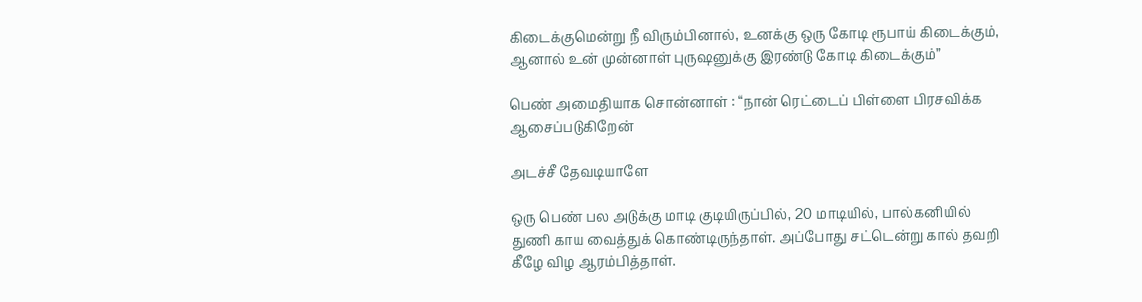கிடைக்குமென்று நீ விரும்பினால், உனக்கு ஒரு கோடி ரூபாய் கிடைக்கும், ஆனால் உன் முன்னாள் புருஷனுக்கு இரண்டு கோடி கிடைக்கும்”

பெண் அமைதியாக சொன்னாள் : “நான் ரெட்டைப் பிள்ளை பிரசவிக்க ஆசைப்படுகிறேன்

அடச்சீ தேவடியாளே

ஒரு பெண் பல அடுக்கு மாடி குடியிருப்பில், 20 மாடியில், பால்கனியில் துணி காய வைத்துக் கொண்டிருந்தாள். அப்போது சட்டென்று கால் தவறி கீழே விழ ஆரம்பித்தாள்.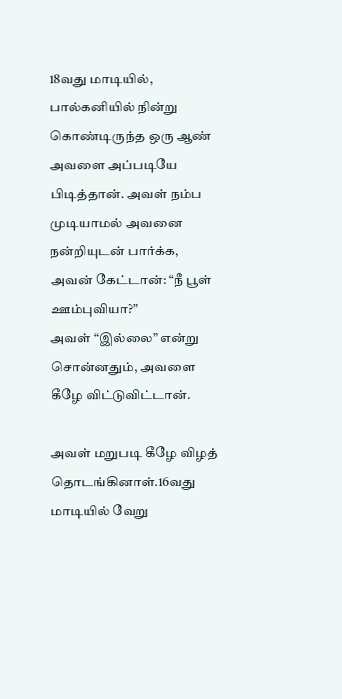18வது மாடியில், பால்கனியில் நின்று கொண்டிருந்த ஒரு ஆண் அவளை அப்படியே பிடித்தான். அவள் நம்ப முடியாமல் அவனை நன்றியுடன் பார்க்க, அவன் கேட்டான்: “நீ பூள் ஊம்புவியா?”
அவள் “இல்லை” என்று சொன்னதும், அவளை கீழே விட்டுவிட்டான்.

அவள் மறுபடி கீழே விழத் தொடங்கினாள்.16வது மாடியில் வேறு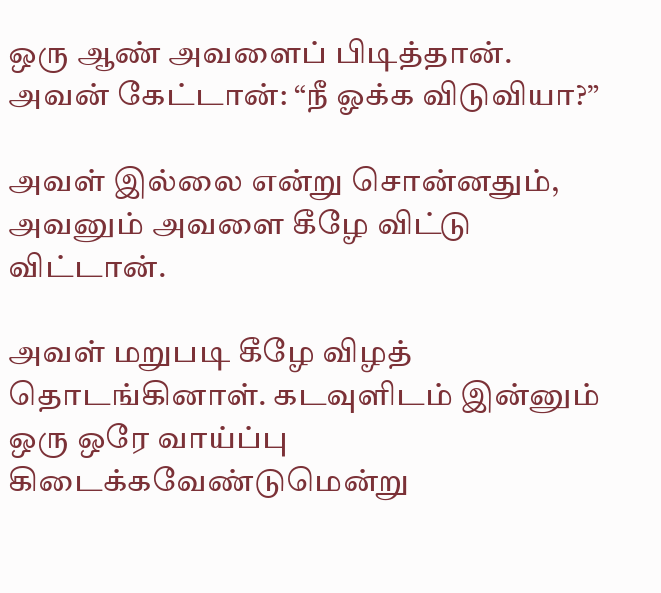ஒரு ஆண் அவளைப் பிடித்தான். அவன் கேட்டான்: “நீ ஓக்க விடுவியா?”

அவள் இல்லை என்று சொன்னதும், அவனும் அவளை கீழே விட்டு விட்டான்.

அவள் மறுபடி கீழே விழத் தொடங்கினாள். கடவுளிடம் இன்னும் ஒரு ஒரே வாய்ப்பு கிடைக்கவேண்டுமென்று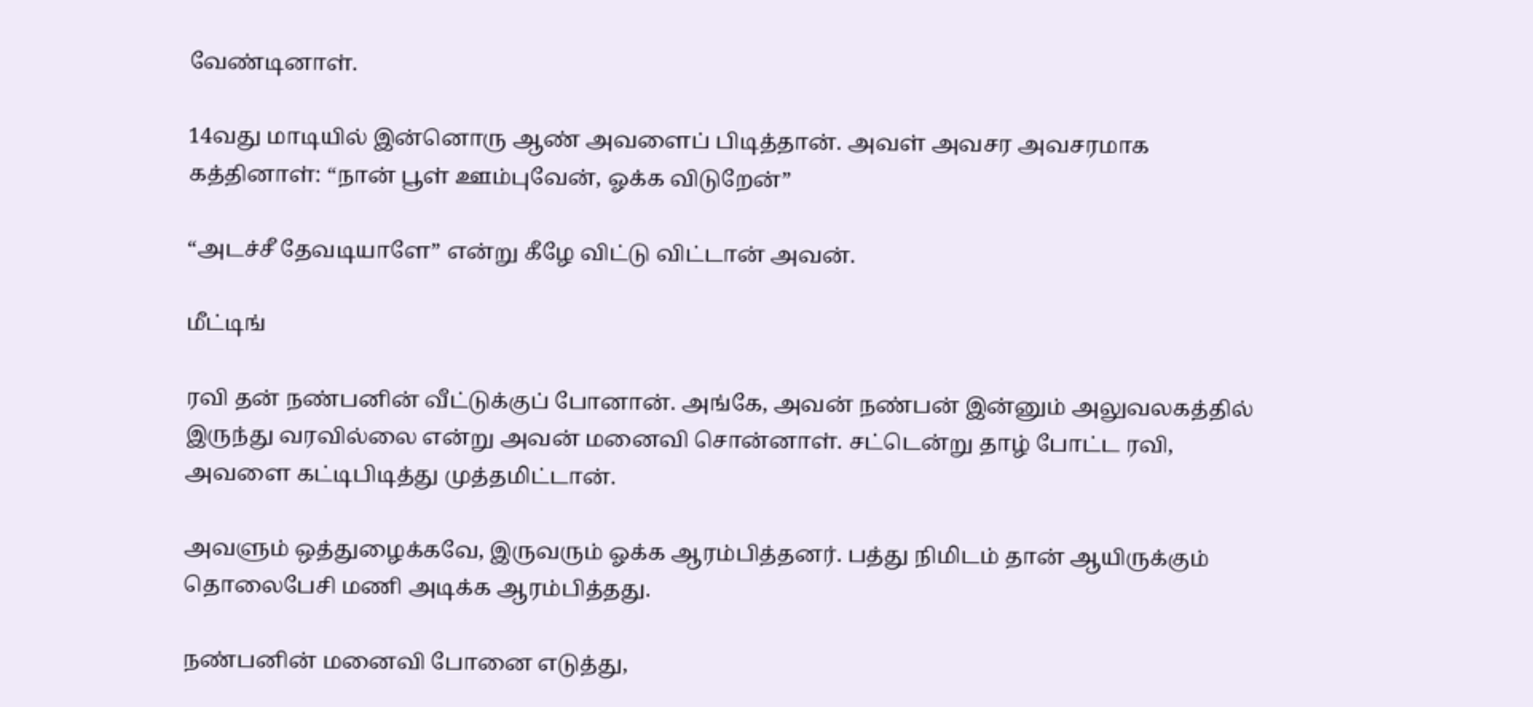வேண்டினாள்.

14வது மாடியில் இன்னொரு ஆண் அவளைப் பிடித்தான். அவள் அவசர அவசரமாக கத்தினாள்: “நான் பூள் ஊம்புவேன், ஓக்க விடுறேன்”

“அடச்சீ தேவடியாளே” என்று கீழே விட்டு விட்டான் அவன்.

மீட்டிங்

ரவி தன் நண்பனின் வீட்டுக்குப் போனான். அங்கே, அவன் நண்பன் இன்னும் அலுவலகத்தில் இருந்து வரவில்லை என்று அவன் மனைவி சொன்னாள். சட்டென்று தாழ் போட்ட ரவி, அவளை கட்டிபிடித்து முத்தமிட்டான்.

அவளும் ஒத்துழைக்கவே, இருவரும் ஓக்க ஆரம்பித்தனர். பத்து நிமிடம் தான் ஆயிருக்கும் தொலைபேசி மணி அடிக்க ஆரம்பித்தது.

நண்பனின் மனைவி போனை எடுத்து,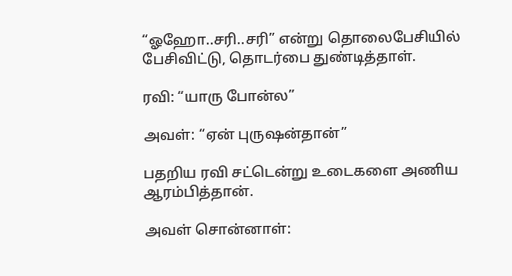“ஓஹோ..சரி..சரி” என்று தொலைபேசியில் பேசிவிட்டு, தொடர்பை துண்டித்தாள்.

ரவி: “யாரு போன்ல”

அவள்: “ஏன் புருஷன்தான்”

பதறிய ரவி சட்டென்று உடைகளை அணிய ஆரம்பித்தான்.

அவள் சொன்னாள்: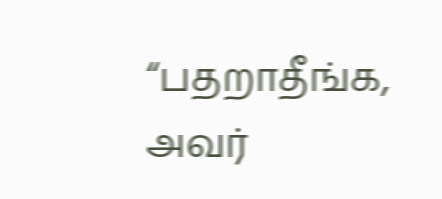“பதறாதீங்க, அவர்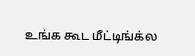உங்க கூட மீட்டிங்க்ல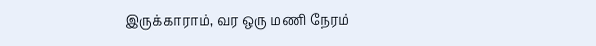இருக்காராம், வர ஒரு மணி நேரம்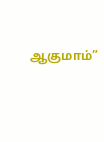ஆகுமாம்”